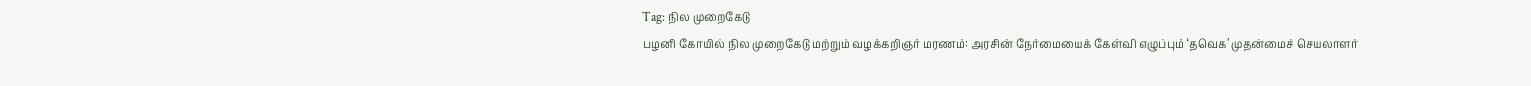Tag: நில முறைகேடு
பழனி கோயில் நில முறைகேடு மற்றும் வழக்கறிஞர் மரணம்: அரசின் நேர்மையைக் கேள்வி எழுப்பும் ‘தவெக’ முதன்மைச் செயலாளர்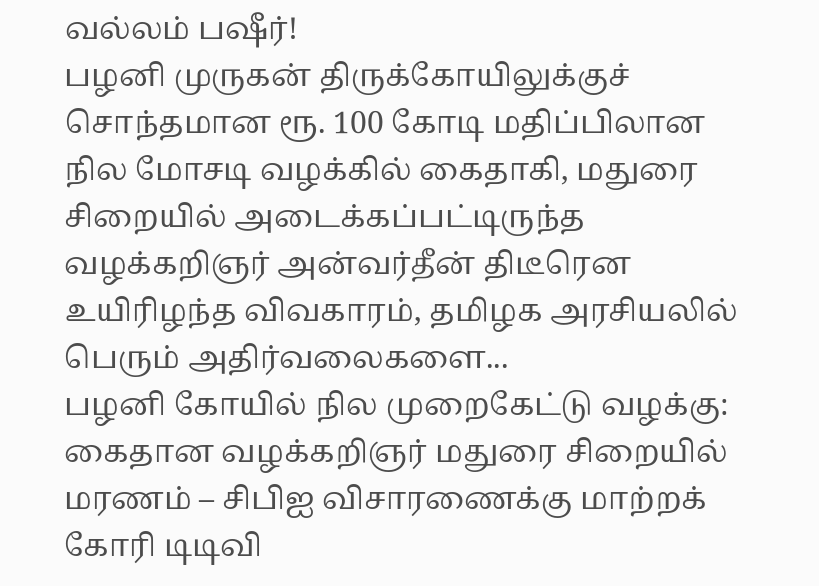வல்லம் பஷீர்!
பழனி முருகன் திருக்கோயிலுக்குச் சொந்தமான ரூ. 100 கோடி மதிப்பிலான நில மோசடி வழக்கில் கைதாகி, மதுரை சிறையில் அடைக்கப்பட்டிருந்த வழக்கறிஞர் அன்வர்தீன் திடீரென உயிரிழந்த விவகாரம், தமிழக அரசியலில் பெரும் அதிர்வலைகளை...
பழனி கோயில் நில முறைகேட்டு வழக்கு: கைதான வழக்கறிஞர் மதுரை சிறையில் மரணம் – சிபிஐ விசாரணைக்கு மாற்றக் கோரி டிடிவி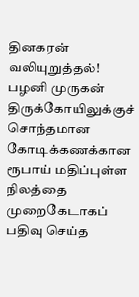தினகரன் வலியுறுத்தல்!
பழனி முருகன் திருக்கோயிலுக்குச் சொந்தமான கோடிக்கணக்கான ரூபாய் மதிப்புள்ள நிலத்தை முறைகேடாகப் பதிவு செய்த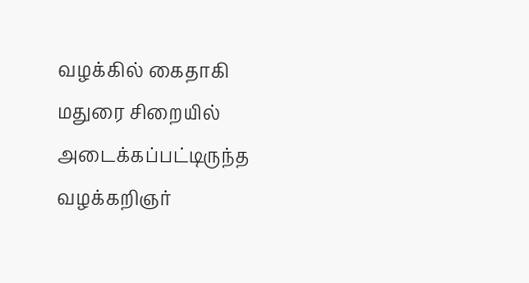வழக்கில் கைதாகி மதுரை சிறையில் அடைக்கப்பட்டிருந்த வழக்கறிஞர்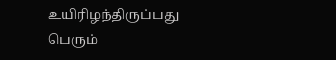உயிரிழந்திருப்பது பெரும்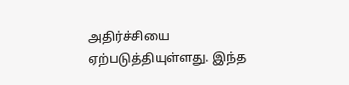அதிர்ச்சியை ஏற்படுத்தியுள்ளது. இந்த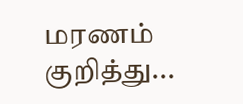மரணம் குறித்து...